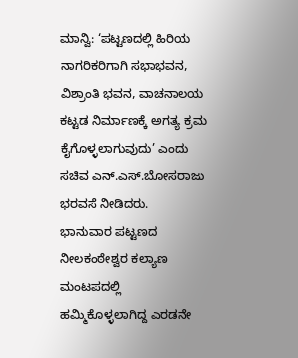ಮಾನ್ವಿ: ‘ಪಟ್ಟಣದಲ್ಲಿ ಹಿರಿಯ ನಾಗರಿಕರಿಗಾಗಿ ಸಭಾಭವನ, ವಿಶ್ರಾಂತಿ ಭವನ, ವಾಚನಾಲಯ ಕಟ್ಟಡ ನಿರ್ಮಾಣಕ್ಕೆ ಅಗತ್ಯ ಕ್ರಮ ಕೈಗೊಳ್ಳಲಾಗುವುದು’ ಎಂದು ಸಚಿವ ಎನ್.ಎಸ್.ಬೋಸರಾಜು ಭರವಸೆ ನೀಡಿದರು.
ಭಾನುವಾರ ಪಟ್ಟಣದ ನೀಲಕಂಠೇಶ್ವರ ಕಲ್ಯಾಣ ಮಂಟಪದಲ್ಲಿ ಹಮ್ಮಿಕೊಳ್ಳಲಾಗಿದ್ದ ಎರಡನೇ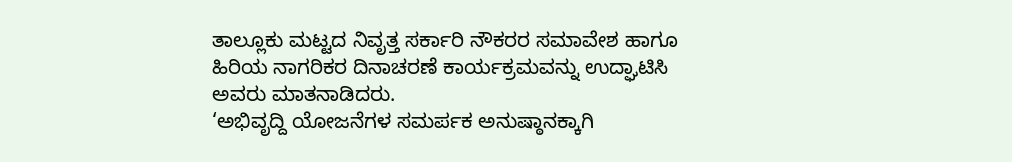ತಾಲ್ಲೂಕು ಮಟ್ಟದ ನಿವೃತ್ತ ಸರ್ಕಾರಿ ನೌಕರರ ಸಮಾವೇಶ ಹಾಗೂ ಹಿರಿಯ ನಾಗರಿಕರ ದಿನಾಚರಣೆ ಕಾರ್ಯಕ್ರಮವನ್ನು ಉದ್ಘಾಟಿಸಿ ಅವರು ಮಾತನಾಡಿದರು.
‘ಅಭಿವೃದ್ದಿ ಯೋಜನೆಗಳ ಸಮರ್ಪಕ ಅನುಷ್ಠಾನಕ್ಕಾಗಿ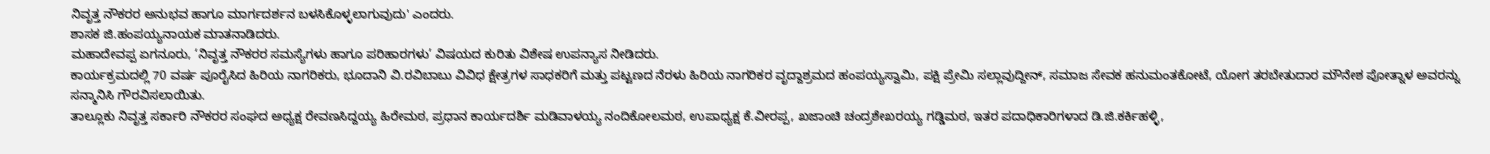ನಿವೃತ್ತ ನೌಕರರ ಅನುಭವ ಹಾಗೂ ಮಾರ್ಗದರ್ಶನ ಬಳಸಿಕೊಳ್ಳಲಾಗುವುದು' ಎಂದರು.
ಶಾಸಕ ಜಿ.ಹಂಪಯ್ಯನಾಯಕ ಮಾತನಾಡಿದರು.
ಮಹಾದೇವಪ್ಪ ಏಗನೂರು, ‘ನಿವೃತ್ತ ನೌಕರರ ಸಮಸ್ಯೆಗಳು ಹಾಗೂ ಪರಿಹಾರಗಳು’ ವಿಷಯದ ಕುರಿತು ವಿಶೇಷ ಉಪನ್ಯಾಸ ನೀಡಿದರು.
ಕಾರ್ಯಕ್ರಮದಲ್ಲಿ 70 ವರ್ಷ ಪೂರೈಸಿದ ಹಿರಿಯ ನಾಗರಿಕರು, ಭೂದಾನಿ ವಿ.ರವಿಬಾಬು ವಿವಿಧ ಕ್ಷೇತ್ರಗಳ ಸಾಧಕರಿಗೆ ಮತ್ತು ಪಟ್ಟಣದ ನೆರಳು ಹಿರಿಯ ನಾಗರಿಕರ ವೃದ್ದಾಶ್ರಮದ ಹಂಪಯ್ಯಸ್ವಾಮಿ, ಪಕ್ಷಿ ಪ್ರೇಮಿ ಸಲ್ಲಾವುದ್ದೀನ್, ಸಮಾಜ ಸೇವಕ ಹನುಮಂತಕೋಟೆ, ಯೋಗ ತರಬೇತುದಾರ ಮೌನೇಶ ಪೋತ್ನಾಳ ಅವರನ್ನು ಸನ್ಮಾನಿಸಿ ಗೌರವಿಸಲಾಯಿತು.
ತಾಲ್ಲೂಕು ನಿವೃತ್ತ ಸರ್ಕಾರಿ ನೌಕರರ ಸಂಘದ ಅಧ್ಯಕ್ಷ ರೇವಣಸಿದ್ದಯ್ಯ ಹಿರೇಮಠ, ಪ್ರಧಾನ ಕಾರ್ಯದರ್ಶಿ ಮಡಿವಾಳಯ್ಯ ನಂದಿಕೋಲಮಠ, ಉಪಾಧ್ಯಕ್ಷ ಕೆ.ವೀರಪ್ಪ, ಖಜಾಂಚಿ ಚಂದ್ರಶೇಖರಯ್ಯ ಗಡ್ಡಿಮಠ, ಇತರ ಪದಾಧಿಕಾರಿಗಳಾದ ಡಿ.ಜಿ.ಕರ್ಕಿಹಳ್ಳಿ,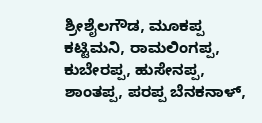ಶ್ರೀಶೈಲಗೌಡ, ಮೂಕಪ್ಪ ಕಟ್ಟಿಮನಿ, ರಾಮಲಿಂಗಪ್ಪ, ಕುಬೇರಪ್ಪ, ಹುಸೇನಪ್ಪ, ಶಾಂತಪ್ಪ, ಪರಪ್ಪ ಬೆನಕನಾಳ್,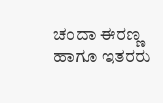ಚಂದಾ ಈರಣ್ಣ ಹಾಗೂ ಇತರರು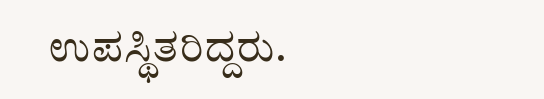ಉಪಸ್ಥಿತರಿದ್ದರು.